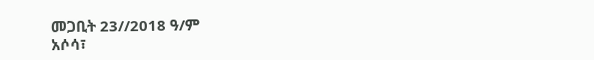መጋቢት 23//2018 ዓ/ም
አሶሳ፣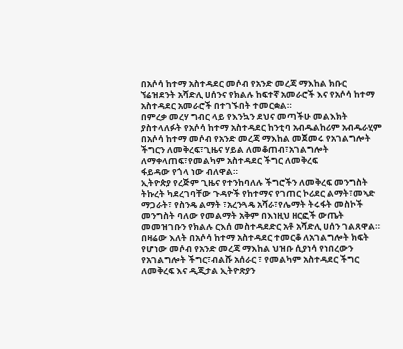በአሶሳ ከተማ አስተዳደር መሶብ የአንድ መረጃ ማእከል ክቡር ኘሬዝደንት አሻድሊ ሀሰንና የክልሉ ከፍተኛ አመራሮች እና የአሶሳ ከተማ አስተዳደር አመራሮች በተገኙበት ተመርቋል።
በምረቃ መረሃ ግብር ላይ የእንኳን ደህና መጣችሁ መልእክት ያስተላለፉት የአሶሳ ከተማ አስተዳደር ከንቲባ አብዱልከሪም አብዱራሂም በአሶሳ ከተማ መሶብ የአንድ መረጃ ማእከል መጀመሩ የአገልግሎት ችግርን ለመቅረፍ፣ጊዜና ሃይል ለመቆጠብ፣አገልግሎት ለማቀላጠፍ፣የመልካም አስተዳደር ችግር ለመቅረፍ
ፋይዳው የጎላ ነው ብለዋል።
ኢትዮጵያ የረጅም ጊዜና የተንከባለሉ ችግሮችን ለመቅረፍ መንግስት ትኩረት ካደረገባቸው ጉዳዮች የከተማና የገጠር ኮሪደር ልማት፣መኣድ ማጋራት፣ የስንዴ ልማት ፣አረንጓዴ አሻራ፣የሌማት ትሩፋት መስኮች መንግስት ባለው የመልማት አቅም በእነዚህ ዘርፎች ውጤት መመዝገቡን የክልሉ ርእሰ መስተዳደድር አቶ አሻድሊ ሀሰን ገልጸዋል።
በዛሬው እለት በአሶሳ ከተማ አስተዳደር ተመርቆ ለአገልግሎት ክፍት የሆነው መሶብ የአንድ መረጃ ማእከል ህዝቡ ሲያነሳ የነበረውን የአገልግሎት ችግር፣ብልሹ አሰራር ፣ የመልካም አስተዳደር ችግር ለመቅረፍ እና ዲጂታል ኢትዮጽያን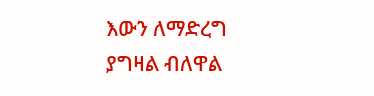እውን ለማድረግ ያግዛል ብለዋል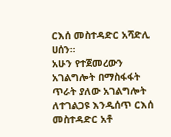ርእሰ መስተዳድር አሻድሊ ሀሰን።
አሁን የተጀመረውን አገልግሎት በማስፋፋት ጥራት ያለው አገልግሎት ለተገልጋዩ እንዲሰጥ ርእሰ መስተዳድር አቶ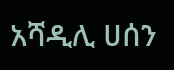አሻዲሊ ሀሰን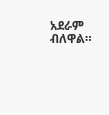አደራም ብለዋል።